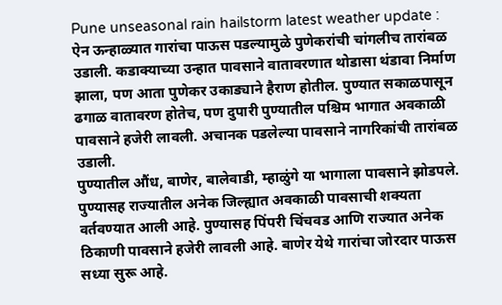Pune unseasonal rain hailstorm latest weather update : ऐन ऊन्हाळ्यात गारांचा पाऊस पडल्यामुळे पुणेकरांची चांगलीच तारांबळ उडाली. कडाक्याच्या उन्हात पावसाने वातावरणात थोडासा थंडावा निर्माण झाला, पण आता पुणेकर उकाड्याने हैराण होतील. पुण्यात सकाळपासून ढगाळ वातावरण होतेच, पण दुपारी पुण्यातील पश्चिम भागात अवकाळी पावसाने हजेरी लावली. अचानक पडलेल्या पावसाने नागरिकांची तारांबळ उडाली.
पुण्यातील औंध, बाणेर, बालेवाडी, म्हाळुंगे या भागाला पावसाने झोडपले. पुण्यासह राज्यातील अनेक जिल्ह्यात अवकाळी पावसाची शक्यता वर्तवण्यात आली आहे. पुण्यासह पिंपरी चिंचवड आणि राज्यात अनेक ठिकाणी पावसाने हजेरी लावली आहे. बाणेर येथे गारांचा जोरदार पाऊस सध्या सुरू आहे.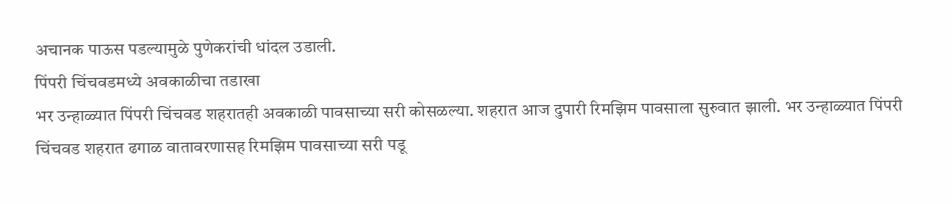अचानक पाऊस पडल्यामुळे पुणेकरांची धांदल उडाली.
पिंपरी चिंचवडमध्ये अवकाळीचा तडाखा
भर उन्हाळ्यात पिंपरी चिंचवड शहरातही अवकाळी पावसाच्या सरी कोसळल्या. शहरात आज दुपारी रिमझिम पावसाला सुरुवात झाली. भर उन्हाळ्यात पिंपरी चिंचवड शहरात ढगाळ वातावरणासह रिमझिम पावसाच्या सरी पडू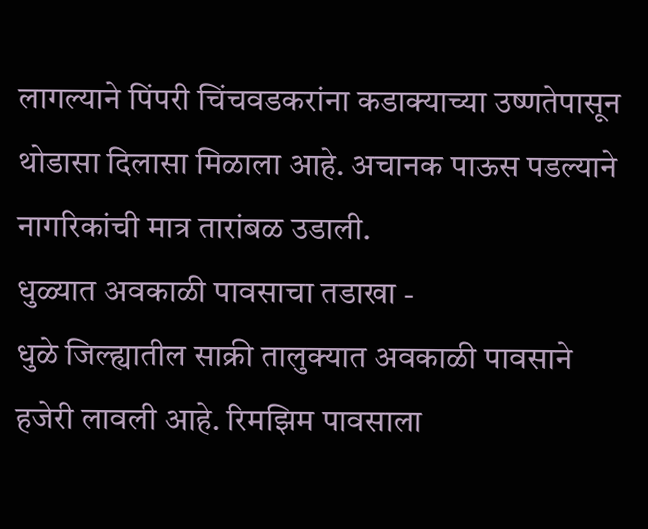लागल्याने पिंपरी चिंचवडकरांना कडाक्याच्या उष्णतेपासून थोडासा दिलासा मिळाला आहे. अचानक पाऊस पडल्याने नागरिकांची मात्र तारांबळ उडाली.
धुळ्यात अवकाळी पावसाचा तडाखा -
धुळे जिल्ह्यातील साक्री तालुक्यात अवकाळी पावसाने हजेरी लावली आहे. रिमझिम पावसाला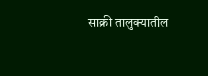साक्री तालुक्यातील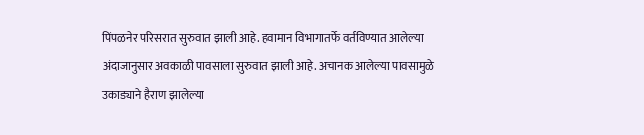पिंपळनेर परिसरात सुरुवात झाली आहे. हवामान विभागातर्फे वर्तविण्यात आलेल्या अंदाजानुसार अवकाळी पावसाला सुरुवात झाली आहे. अचानक आलेल्या पावसामुळे उकाड्याने हैराण झालेल्या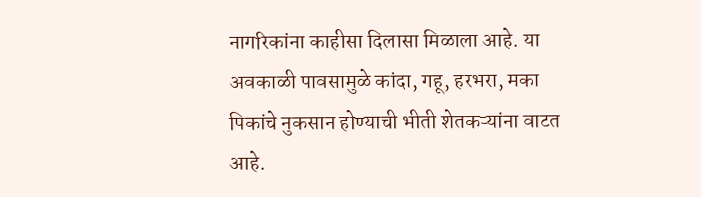नागरिकांना काहीसा दिलासा मिळाला आहे. या अवकाळी पावसामुळे कांदा, गहू, हरभरा, मका पिकांचे नुकसान होण्याची भीती शेतकऱ्यांना वाटत आहे.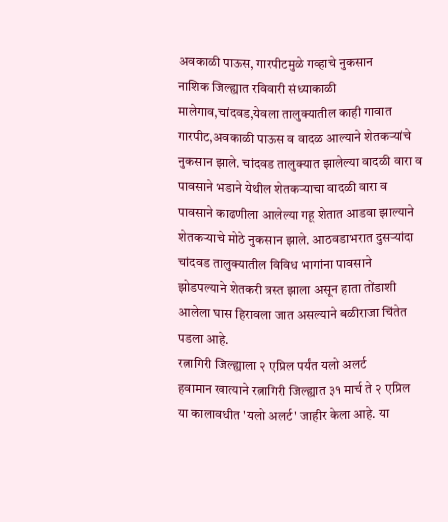अवकाळी पाऊस, गारपीटमुळे गव्हाचे नुकसान
नाशिक जिल्ह्यात रविवारी संध्याकाळी मालेगाव,चांदवड,येवला तालुक्यातील काही गावात गारपीट,अवकाळी पाऊस व वादळ आल्याने शेतकऱ्यांचे नुकसान झाले. चांदवड तालुक्यात झालेल्या वादळी वारा व पावसाने भडाने येथील शेतकऱ्याचा वादळी वारा व पावसाने काढणीला आलेल्या गहू शेतात आडवा झाल्याने शेतकऱ्याचे मोठे नुकसान झाले. आठवडाभरात दुसऱ्यांदा चांदवड तालुक्यातील विविध भागांना पावसाने झोडपल्याने शेतकरी त्रस्त झाला असून हाता तोंडाशी आलेला घास हिरावला जात असल्याने बळीराजा चिंतेत पडला आहे.
रत्नागिरी जिल्ह्याला २ एप्रिल पर्यंत यलो अलर्ट
हवामान खात्याने रत्नागिरी जिल्ह्यात ३१ मार्च ते २ एप्रिल या कालावधीत 'यलो अलर्ट' जाहीर केला आहे. या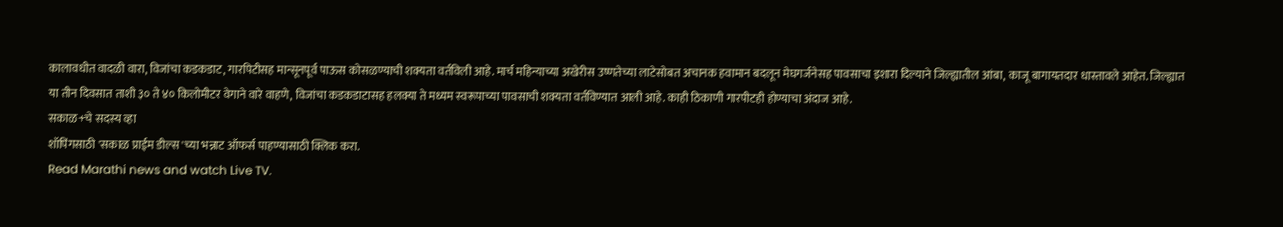कालावधीत वादळी वारा, विजांचा कडकडाट, गारपिटीसह मान्सूनपूर्व पाऊस कोसळण्याची शक्यता वर्तविली आहे. मार्च महिन्याच्या अखेरीस उष्णतेच्या लाटेसोबत अचानक हवामान बदलून मेघगर्जनेसह पावसाचा इशारा दिल्याने जिल्ह्यातील आंबा, काजू बागायतदार धास्तावले आहेत. जिल्ह्यात या तीन दिवसात ताशी ३० ते ४० किलोमीटर वेगाने वारे वाहणे, विजांचा कडकडाटासह हलक्या ते मध्यम स्वरूपाच्या पावसाची शक्यता वर्तविण्यात आली आहे. काही ठिकाणी गारपीटही होण्याचा अंदाज आहे.
सकाळ+चे सदस्य व्हा
शॉपिंगसाठी 'सकाळ प्राईम डील्स'च्या भन्नाट ऑफर्स पाहण्यासाठी क्लिक करा.
Read Marathi news and watch Live TV.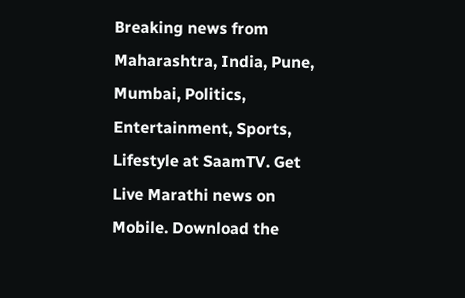Breaking news from Maharashtra, India, Pune, Mumbai, Politics, Entertainment, Sports, Lifestyle at SaamTV. Get Live Marathi news on Mobile. Download the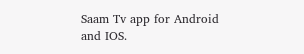Saam Tv app for Android and IOS.